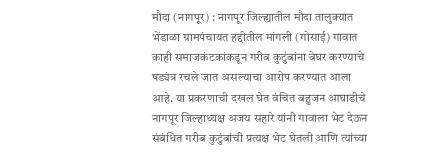मौदा (नागपूर) : नागपूर जिल्ह्यातील मौदा तालुक्यात भेंडाळा ग्रामपंचायत हद्दीतील मांगली (गोसाई) गावात काही समाजकंटकांकडून गरीब कुटुंबांना बेघर करण्याचे षड्यंत्र रचले जात असल्याचा आरोप करण्यात आला आहे. या प्रकरणाची दखल घेत वंचित बहुजन आघाडीचे नागपूर जिल्हाध्यक्ष अजय सहारे यांनी गावाला भेट देऊन संबंधित गरीब कुटुंबांची प्रत्यक्ष भेट घेतली आणि त्यांच्या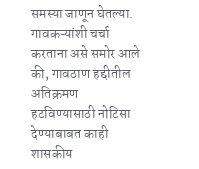समस्या जाणून घेतल्या.
गावकऱ्यांशी चर्चा करताना असे समोर आले की, गावठाण हद्दीतील अतिक्रमण हटविण्यासाठी नोटिसा देण्याबाबत काही शासकीय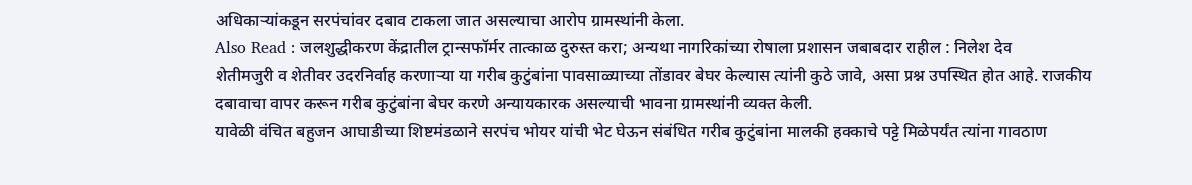अधिकाऱ्यांकडून सरपंचांवर दबाव टाकला जात असल्याचा आरोप ग्रामस्थांनी केला.
Also Read : जलशुद्धीकरण केंद्रातील ट्रान्सफॉर्मर तात्काळ दुरुस्त करा; अन्यथा नागरिकांच्या रोषाला प्रशासन जबाबदार राहील : निलेश देव
शेतीमजुरी व शेतीवर उदरनिर्वाह करणाऱ्या या गरीब कुटुंबांना पावसाळ्याच्या तोंडावर बेघर केल्यास त्यांनी कुठे जावे, असा प्रश्न उपस्थित होत आहे. राजकीय दबावाचा वापर करून गरीब कुटुंबांना बेघर करणे अन्यायकारक असल्याची भावना ग्रामस्थांनी व्यक्त केली.
यावेळी वंचित बहुजन आघाडीच्या शिष्टमंडळाने सरपंच भोयर यांची भेट घेऊन संबंधित गरीब कुटुंबांना मालकी हक्काचे पट्टे मिळेपर्यंत त्यांना गावठाण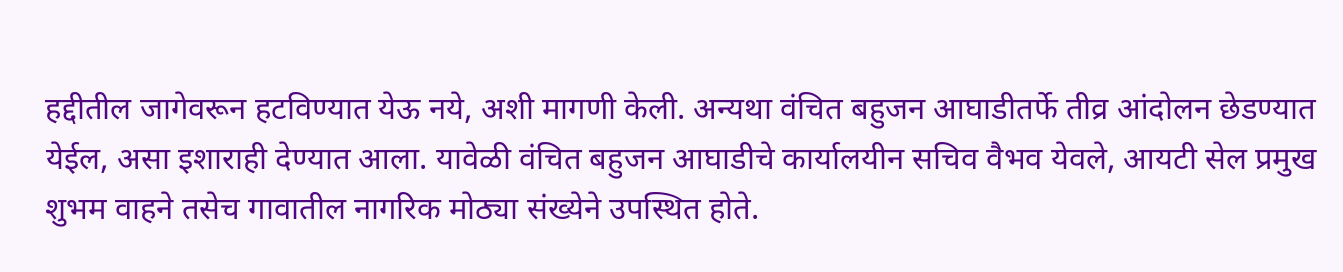हद्दीतील जागेवरून हटविण्यात येऊ नये, अशी मागणी केली. अन्यथा वंचित बहुजन आघाडीतर्फे तीव्र आंदोलन छेडण्यात येईल, असा इशाराही देण्यात आला. यावेळी वंचित बहुजन आघाडीचे कार्यालयीन सचिव वैभव येवले, आयटी सेल प्रमुख शुभम वाहने तसेच गावातील नागरिक मोठ्या संख्येने उपस्थित होते.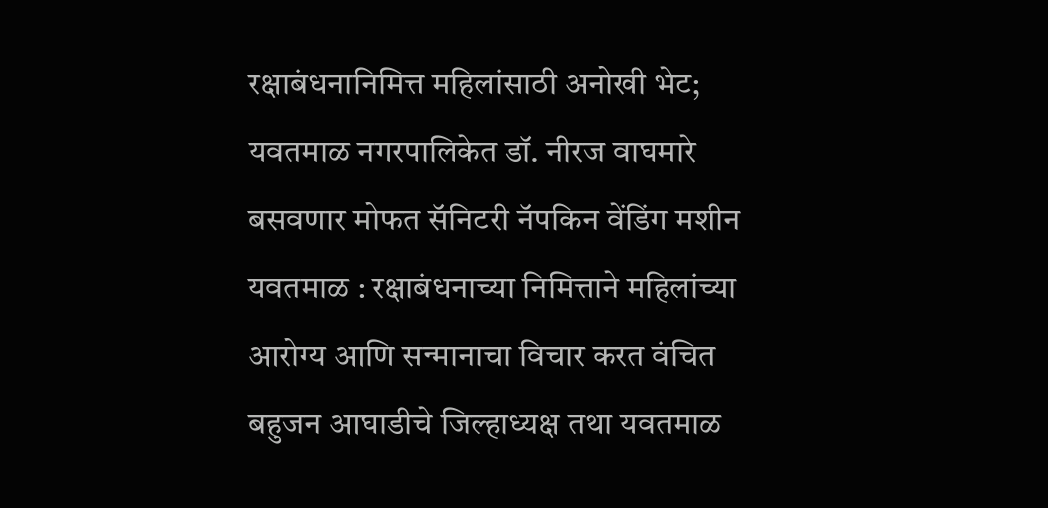रक्षाबंधनानिमित्त महिलांसाठी अनोखी भेट; यवतमाळ नगरपालिकेत डॉ. नीरज वाघमारे बसवणार मोफत सॅनिटरी नॅपकिन वेंडिंग मशीन
यवतमाळ : रक्षाबंधनाच्या निमित्ताने महिलांच्या आरोग्य आणि सन्मानाचा विचार करत वंचित बहुजन आघाडीचे जिल्हाध्यक्ष तथा यवतमाळ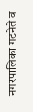नगरपालिका गटनेते व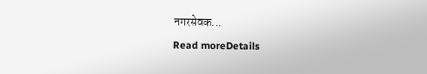नगरसेवक...
Read moreDetails